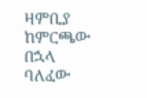ዛምቢያ ከምርጫው በኋላ
ባለፈው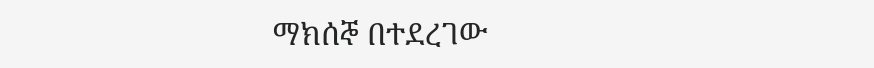ማክሰኞ በተደረገው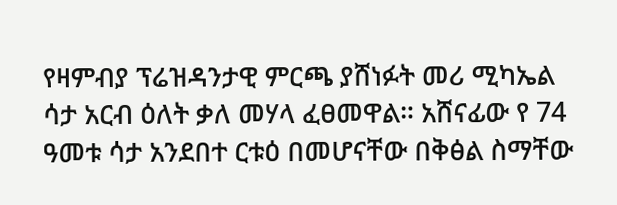የዛምብያ ፕሬዝዳንታዊ ምርጫ ያሸነፉት መሪ ሚካኤል ሳታ አርብ ዕለት ቃለ መሃላ ፈፀመዋል። አሸናፊው የ 74 ዓመቱ ሳታ አንደበተ ርቱዕ በመሆናቸው በቅፅል ስማቸው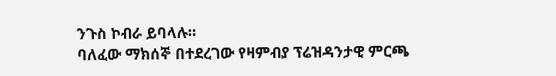ንጉስ ኮብራ ይባላሉ።
ባለፈው ማክሰኞ በተደረገው የዛምብያ ፕሬዝዳንታዊ ምርጫ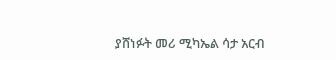ያሸነፉት መሪ ሚካኤል ሳታ አርብ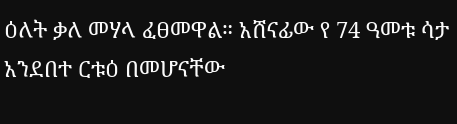ዕለት ቃለ መሃላ ፈፀመዋል። አሸናፊው የ 74 ዓመቱ ሳታ አንደበተ ርቱዕ በመሆናቸው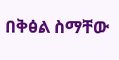በቅፅል ስማቸው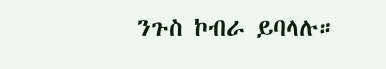ንጉስ ኮብራ ይባላሉ።